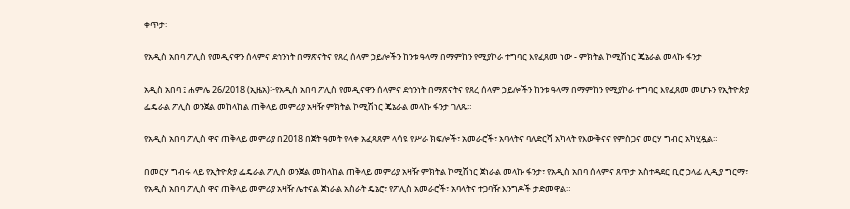ቀጥታ፡

የአዲስ አበባ ፖሊስ የመዲናዋን ሰላምና ደኅንነት በማጽናትና የጸረ ሰላም ኃይሎችን ከንቱ ዓላማ በማምከን የሚያኮራ ተግባር እየፈጸመ ነው - ምክትል ኮሚሽነር ጄኔራል መላኩ ፋንታ

አዲስ አበባ ፤ ሐምሌ 26/2018 (ኢዜአ)፦የአዲስ አበባ ፖሊስ የመዲናዋን ሰላምና ደኅንነት በማጽናትና የጸረ ሰላም ኃይሎችን ከንቱ ዓላማ በማምከን የሚያኮራ ተግባር እየፈጸመ መሆኑን የኢትዮጵያ ፌዴራል ፖሊስ ወንጀል መከላከል ጠቅላይ መምሪያ አዛዥ ምክትል ኮሚሽነር ጄኔራል መላኩ ፋንታ ገለጹ።

የአዲስ አበባ ፖሊስ ዋና ጠቅላይ መምሪያ በ2018 በጀት ዓመት የላቀ አፈጻጸም ላሳዩ የሥራ ክፍሎች፣ አመራሮች፣ አባላትና ባለድርሻ አካላት የእውቅናና የምስጋና መርሃ ግብር አካሂዷል።

በመርሃ ግብሩ ላይ የኢትዮጵያ ፌዴራል ፖሊስ ወንጀል መከላከል ጠቅላይ መምሪያ አዛዥ ምክትል ኮሚሽነር ጀነራል መላኩ ፋንታ፣ የአዲስ አበባ ሰላምና ጸጥታ አስተዳደር ቢሮ ኃላፊ ሊዲያ ግርማ፣ የአዲስ አበባ ፖሊስ ዋና ጠቅላይ መምሪያ አዛዥ ሌተናል ጀነራል አስራት ዴኔሮ፣ የፖሊስ አመራሮች፣ አባላትና ተጋባዥ እንግዶች ታድመዋል።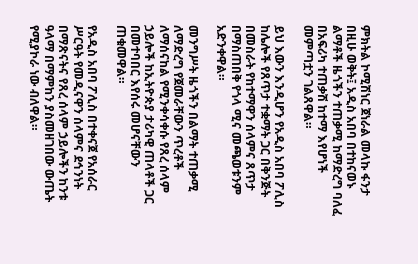ምክትል ኮሚሽነር ጀነራል መላኩ ፋንታ በዚሁ ወቅት፤ አዲስ አበባ በተከናወኑ ልማቶች ዜጎችን ተጠቃሚ ከማድረግ ባለፈ በአፍሪካ ተጠቃሽ ከተማ እየሆነች መምጣቷን ገልጸዋል።

ይህ እውን እንዲሆን የአዲስ አበባ ፖሊስ ከሌሎች የጸጥታ ተቋማት ጋር በቅንጅት በመስራት የከተማዋን ሰላምና ጸጥታ በማስጠበቅ የጎላ ሚና መጫወቱንም አድንቀዋል።

መንግሥት ዜጎችን በልማት ተጠቃሚ ለማድረግ የጀመራቸውን ጥረቶች ለማሰናከል የሚንቀሳቀሱ የጸረ ሰላም ኃይሎች ከኢትዮጵያ ታሪካዊ ጠላቶች ጋር በመተባበር እየሰሩ መሆናቸውን ጠቁመዋል።

የአዲስ አበባ ፖሊስ በተቀናጀ የአሰራር ሥርዓት የመዲናዋን ሰላምና ደኅንነት በማጽናትና የጸረ ሰላም ኃይሎችን ከንቱ ዓላማ በማምከን ያስመዘገበው ውጤት የሚያኮራ ነው ብለዋል።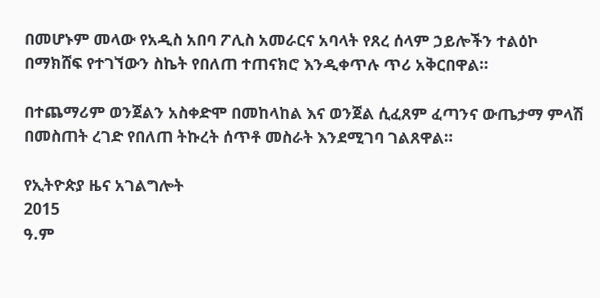በመሆኑም መላው የአዲስ አበባ ፖሊስ አመራርና አባላት የጸረ ሰላም ኃይሎችን ተልዕኮ በማክሸፍ የተገኘውን ስኬት የበለጠ ተጠናክሮ እንዲቀጥሉ ጥሪ አቅርበዋል።

በተጨማሪም ወንጀልን አስቀድሞ በመከላከል እና ወንጀል ሲፈጸም ፈጣንና ውጤታማ ምላሽ በመስጠት ረገድ የበለጠ ትኩረት ሰጥቶ መስራት እንደሚገባ ገልጸዋል።

የኢትዮጵያ ዜና አገልግሎት
2015
ዓ.ም